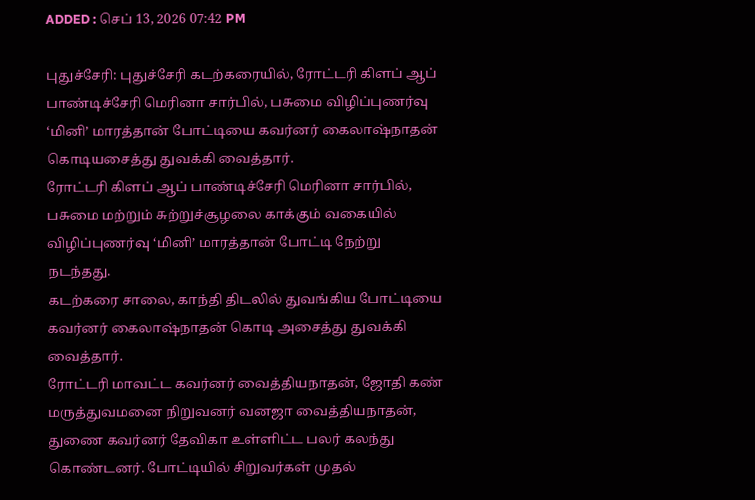ADDED : செப் 13, 2026 07:42 PM

புதுச்சேரி: புதுச்சேரி கடற்கரையில், ரோட்டரி கிளப் ஆப் பாண்டிச்சேரி மெரினா சார்பில், பசுமை விழிப்புணர்வு ‘மினி’ மாரத்தான் போட்டியை கவர்னர் கைலாஷ்நாதன் கொடியசைத்து துவக்கி வைத்தார்.
ரோட்டரி கிளப் ஆப் பாண்டிச்சேரி மெரினா சார்பில், பசுமை மற்றும் சுற்றுச்சூழலை காக்கும் வகையில் விழிப்புணர்வு ‘மினி’ மாரத்தான் போட்டி நேற்று நடந்தது.
கடற்கரை சாலை, காந்தி திடலில் துவங்கிய போட்டியை கவர்னர் கைலாஷ்நாதன் கொடி அசைத்து துவக்கி வைத்தார்.
ரோட்டரி மாவட்ட கவர்னர் வைத்தியநாதன், ஜோதி கண் மருத்துவமனை நிறுவனர் வனஜா வைத்தியநாதன், துணை கவர்னர் தேவிகா உள்ளிட்ட பலர் கலந்து கொண்டனர். போட்டியில் சிறுவர்கள் முதல்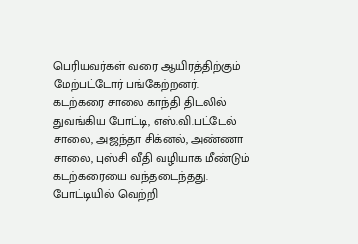பெரியவர்கள் வரை ஆயிரத்திற்கும் மேற்பட்டோர் பங்கேற்றனர்.
கடற்கரை சாலை காந்தி திடலில் துவங்கிய போட்டி, எஸ்.வி.பட்டேல் சாலை, அஜந்தா சிக்னல், அண்ணா சாலை, புஸ்சி வீதி வழியாக மீண்டும் கடற்கரையை வந்தடைந்தது.
போட்டியில் வெற்றி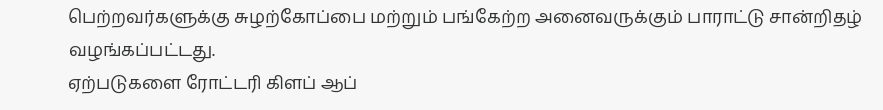பெற்றவர்களுக்கு சுழற்கோப்பை மற்றும் பங்கேற்ற அனைவருக்கும் பாராட்டு சான்றிதழ் வழங்கப்பட்டது.
ஏற்படுகளை ரோட்டரி கிளப் ஆப்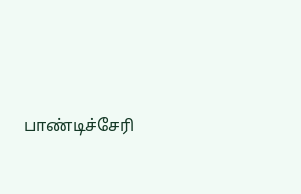பாண்டிச்சேரி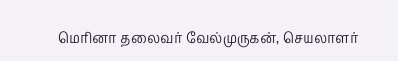மெரினா தலைவர் வேல்முருகன், செயலாளர்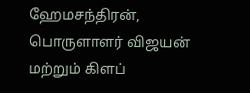ஹேமசந்திரன், பொருளாளர் விஜயன் மற்றும் கிளப்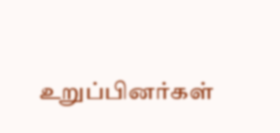உறுப்பினர்கள்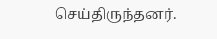செய்திருந்தனர்.